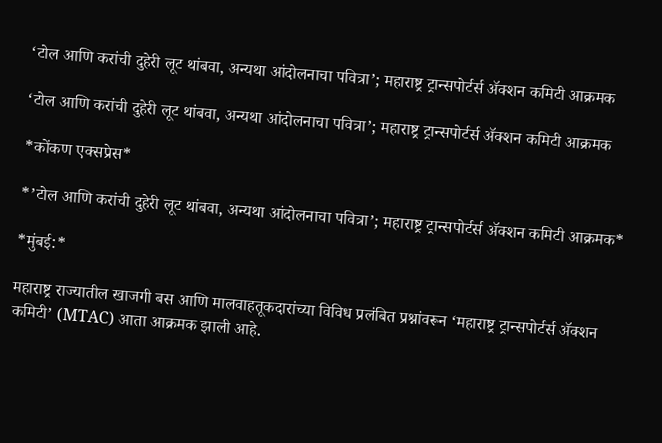‘टोल आणि करांची दुहेरी लूट थांबवा, अन्यथा आंदोलनाचा पवित्रा’; महाराष्ट्र ट्रान्सपोर्टर्स ॲक्शन कमिटी आक्रमक

‘टोल आणि करांची दुहेरी लूट थांबवा, अन्यथा आंदोलनाचा पवित्रा’; महाराष्ट्र ट्रान्सपोर्टर्स ॲक्शन कमिटी आक्रमक

*कोंकण एक्सप्रेस*

*’टोल आणि करांची दुहेरी लूट थांबवा, अन्यथा आंदोलनाचा पवित्रा’; महाराष्ट्र ट्रान्सपोर्टर्स ॲक्शन कमिटी आक्रमक*

*मुंबई:*

महाराष्ट्र राज्यातील खाजगी बस आणि मालवाहतूकदारांच्या विविध प्रलंबित प्रश्नांवरून ‘महाराष्ट्र ट्रान्सपोर्टर्स ॲक्शन कमिटी’ (MTAC) आता आक्रमक झाली आहे.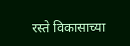रस्ते विकासाच्या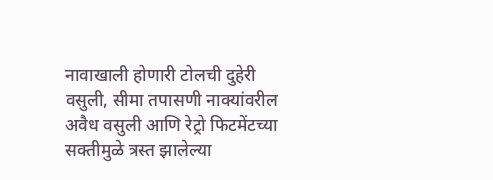नावाखाली होणारी टोलची दुहेरी वसुली, सीमा तपासणी नाक्यांवरील अवैध वसुली आणि रेट्रो फिटमेंटच्या सक्तीमुळे त्रस्त झालेल्या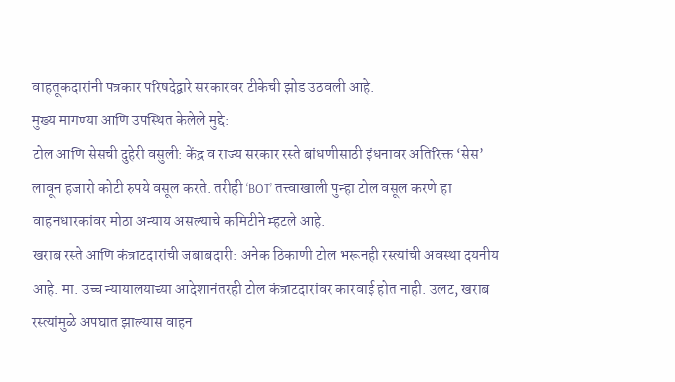वाहतूकदारांनी पत्रकार परिषदेद्वारे सरकारवर टीकेची झोड उठवली आहे.
मुख्य मागण्या आणि उपस्थित केलेले मुद्दे:
टोल आणि सेसची दुहेरी वसुली: केंद्र व राज्य सरकार रस्ते बांधणीसाठी इंधनावर अतिरिक्त ‘सेस’ लावून हजारो कोटी रुपये वसूल करते. तरीही ‘BOT’ तत्त्वाखाली पुन्हा टोल वसूल करणे हा वाहनधारकांवर मोठा अन्याय असल्याचे कमिटीने म्हटले आहे.
खराब रस्ते आणि कंत्राटदारांची जबाबदारी: अनेक ठिकाणी टोल भरूनही रस्त्यांची अवस्था दयनीय आहे. मा. उच्च न्यायालयाच्या आदेशानंतरही टोल कंत्राटदारांवर कारवाई होत नाही. उलट, खराब रस्त्यांमुळे अपघात झाल्यास वाहन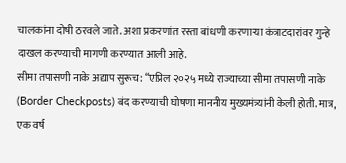चालकांना दोषी ठरवले जाते. अशा प्रकरणांत रस्ता बांधणी करणाऱ्या कंत्राटदारांवर गुन्हे दाखल करण्याची मागणी करण्यात आली आहे.
सीमा तपासणी नाके अद्याप सुरूच: “एप्रिल २०२५ मध्ये राज्याच्या सीमा तपासणी नाके (Border Checkposts) बंद करण्याची घोषणा माननीय मुख्यमंत्र्यांनी केली होती. मात्र, एक वर्ष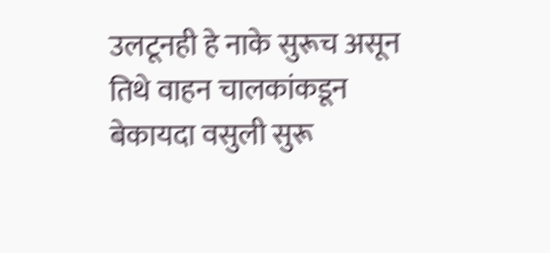उलटूनही हे नाके सुरूच असून तिथे वाहन चालकांकडून बेकायदा वसुली सुरू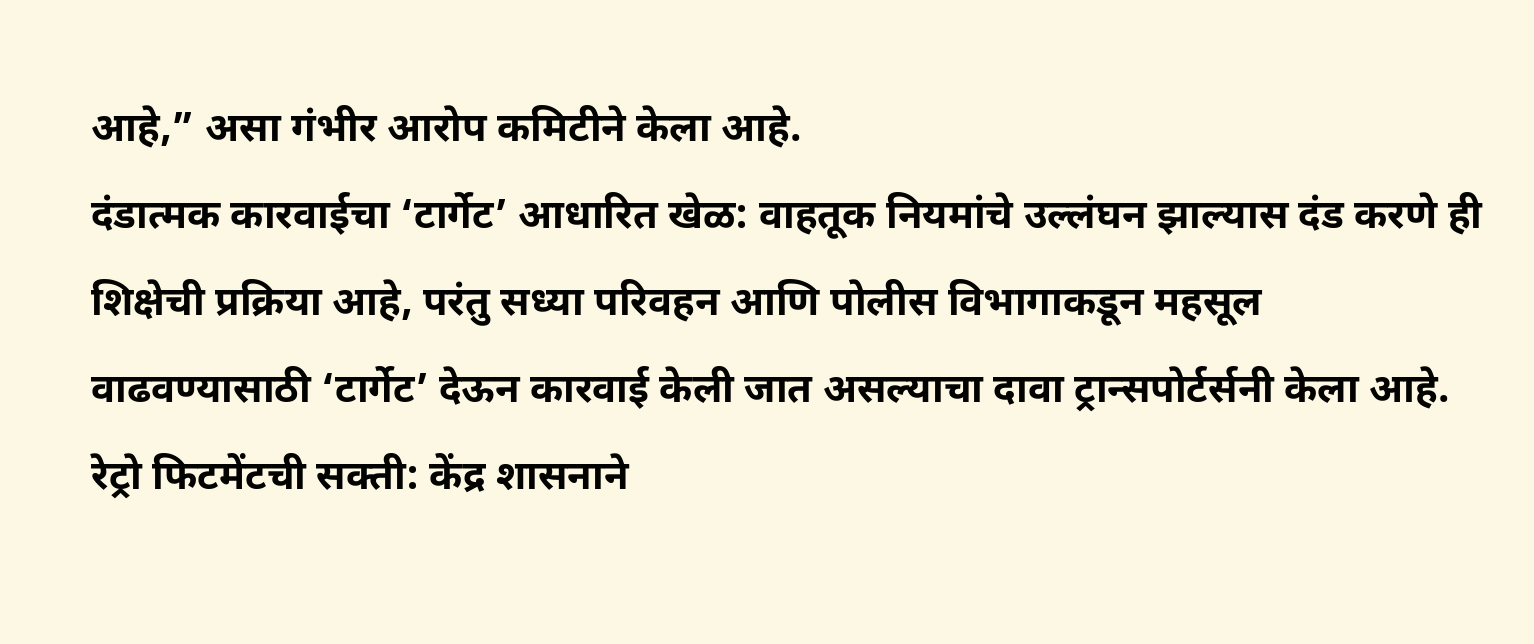आहे,” असा गंभीर आरोप कमिटीने केला आहे.
दंडात्मक कारवाईचा ‘टार्गेट’ आधारित खेळ: वाहतूक नियमांचे उल्लंघन झाल्यास दंड करणे ही शिक्षेची प्रक्रिया आहे, परंतु सध्या परिवहन आणि पोलीस विभागाकडून महसूल वाढवण्यासाठी ‘टार्गेट’ देऊन कारवाई केली जात असल्याचा दावा ट्रान्सपोर्टर्सनी केला आहे.
रेट्रो फिटमेंटची सक्ती: केंद्र शासनाने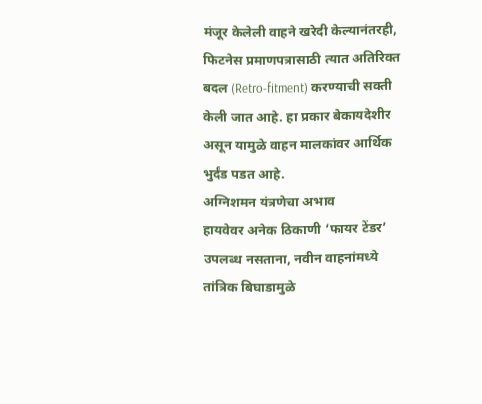मंजूर केलेली वाहने खरेदी केल्यानंतरही, फिटनेस प्रमाणपत्रासाठी त्यात अतिरिक्त बदल (Retro-fitment) करण्याची सक्ती केली जात आहे. हा प्रकार बेकायदेशीर असून यामुळे वाहन मालकांवर आर्थिक भुर्दंड पडत आहे.
अग्निशमन यंत्रणेचा अभाव
हायवेवर अनेक ठिकाणी ‘फायर टेंडर’ उपलब्ध नसताना, नवीन वाहनांमध्ये तांत्रिक बिघाडामुळे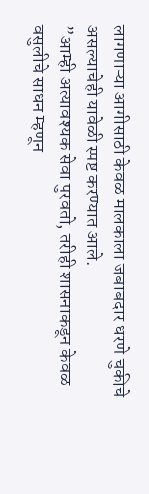लागणाऱ्या आगीसाठी केवळ मालकाला जबाबदार धरणे चुकीचे असल्याचेही यावेळी स्पष्ट करण्यात आले.
”आम्ही अत्यावश्यक सेवा पुरवतो, तरीही शासनाकडून केवळ वसुलीचे साधन म्हणून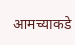आमच्याकडे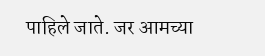पाहिले जाते. जर आमच्या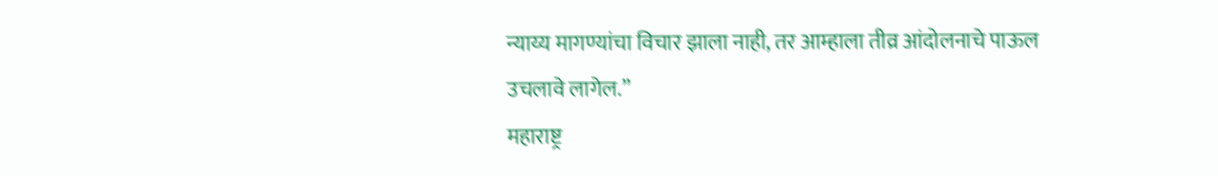न्याय्य मागण्यांचा विचार झाला नाही, तर आम्हाला तीव्र आंदोलनाचे पाऊल उचलावे लागेल.”
महाराष्ट्र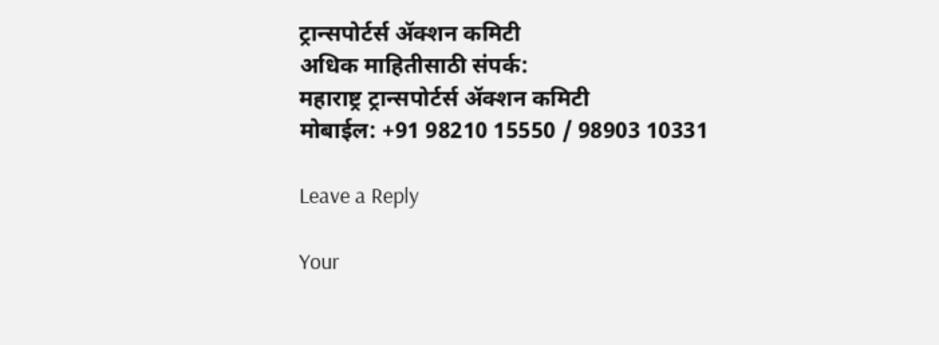ट्रान्सपोर्टर्स ॲक्शन कमिटी
अधिक माहितीसाठी संपर्क:
महाराष्ट्र ट्रान्सपोर्टर्स ॲक्शन कमिटी
मोबाईल: +91 98210 15550 / 98903 10331

Leave a Reply

Your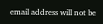email address will not be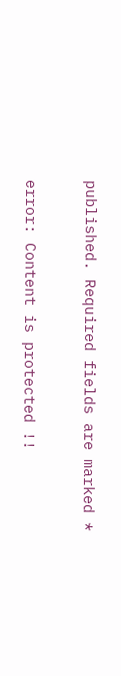published. Required fields are marked *

error: Content is protected !!